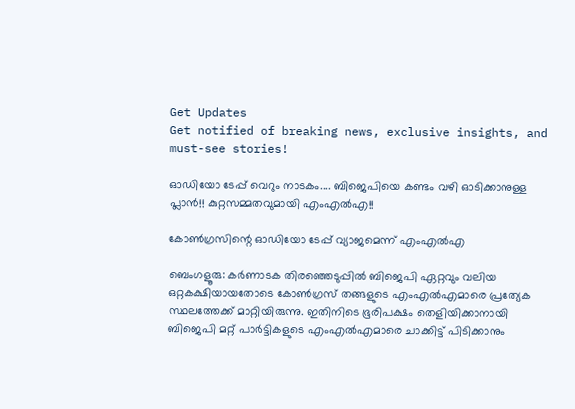Get Updates
Get notified of breaking news, exclusive insights, and must-see stories!

ഓഡിയോ ടേപ്പ് വെറും നാടകം.... ബിജെപിയെ കണ്ടം വഴി ഓടിക്കാനുള്ള പ്ലാന്‍!! കുറ്റസമ്മതവുമായി എംഎല്‍എ!!

കോണ്‍ഗ്രസിന്റെ ഓഡിയോ ടേപ്പ് വ്യാജമെന്ന് എംഎല്‍എ

ബെംഗളൂരു: കര്‍ണാടക തിരഞ്ഞെടുപ്പില്‍ ബിജെപി ഏറ്റവും വലിയ ഒറ്റകക്ഷിയായതോടെ കോണ്‍ഗ്രസ് തങ്ങളുടെ എംഎല്‍എമാരെ പ്രത്യേക സ്ഥലത്തേക്ക് മാറ്റിയിരുന്നു. ഇതിനിടെ ഭൂരിപക്ഷം തെളിയിക്കാനായി ബിജെപി മറ്റ് പാര്‍ട്ടികളുടെ എംഎല്‍എമാരെ ചാക്കിട്ട് പിടിക്കാനും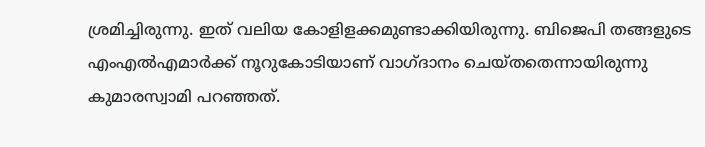ശ്രമിച്ചിരുന്നു. ഇത് വലിയ കോളിളക്കമുണ്ടാക്കിയിരുന്നു. ബിജെപി തങ്ങളുടെ എംഎല്‍എമാര്‍ക്ക് നൂറുകോടിയാണ് വാഗ്ദാനം ചെയ്തതെന്നായിരുന്നു കുമാരസ്വാമി പറഞ്ഞത്.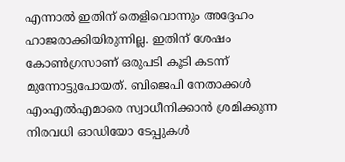എന്നാല്‍ ഇതിന് തെളിവൊന്നും അദ്ദേഹം ഹാജരാക്കിയിരുന്നില്ല. ഇതിന് ശേഷം കോണ്‍ഗ്രസാണ് ഒരുപടി കൂടി കടന്ന് മുന്നോട്ടുപോയത്. ബിജെപി നേതാക്കള്‍ എംഎല്‍എമാരെ സ്വാധീനിക്കാന്‍ ശ്രമിക്കുന്ന നിരവധി ഓഡിയോ ടേപ്പുകള്‍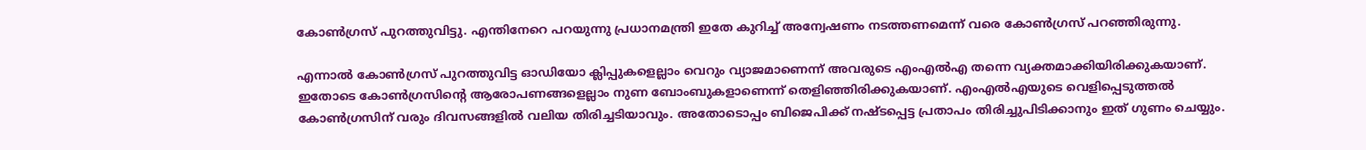കോണ്‍ഗ്രസ് പുറത്തുവിട്ടു. എന്തിനേറെ പറയുന്നു പ്രധാനമന്ത്രി ഇതേ കുറിച്ച് അന്വേഷണം നടത്തണമെന്ന് വരെ കോണ്‍ഗ്രസ് പറഞ്ഞിരുന്നു.

എന്നാല്‍ കോണ്‍ഗ്രസ് പുറത്തുവിട്ട ഓഡിയോ ക്ലിപ്പുകളെല്ലാം വെറും വ്യാജമാണെന്ന് അവരുടെ എംഎല്‍എ തന്നെ വ്യക്തമാക്കിയിരിക്കുകയാണ്. ഇതോടെ കോണ്‍ഗ്രസിന്റെ ആരോപണങ്ങളെല്ലാം നുണ ബോംബുകളാണെന്ന് തെളിഞ്ഞിരിക്കുകയാണ്. എംഎല്‍എയുടെ വെളിപ്പെടുത്തല്‍ കോണ്‍ഗ്രസിന് വരും ദിവസങ്ങളില്‍ വലിയ തിരിച്ചടിയാവും. അതോടൊപ്പം ബിജെപിക്ക് നഷ്ടപ്പെട്ട പ്രതാപം തിരിച്ചുപിടിക്കാനും ഇത് ഗുണം ചെയ്യും.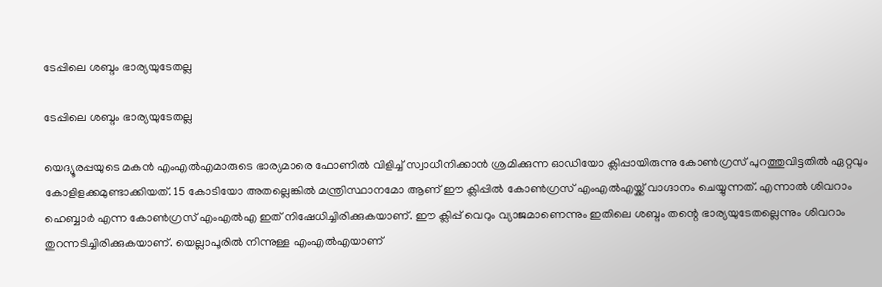ടേപ്പിലെ ശബ്ദം ഭാര്യയുടേതല്ല

ടേപ്പിലെ ശബ്ദം ഭാര്യയുടേതല്ല

യെദ്യൂരപ്പയുടെ മകന്‍ എംഎല്‍എമാരുടെ ഭാര്യമാരെ ഫോണില്‍ വിളിച്ച് സ്വാധീനിക്കാന്‍ ശ്രമിക്കുന്ന ഓഡിയോ ക്ലിപ്പായിരുന്നു കോണ്‍ഗ്രസ് പുറത്തുവിട്ടതില്‍ ഏറ്റവും കോളിളക്കമുണ്ടാക്കിയത്. 15 കോടിയോ അതല്ലെങ്കില്‍ മന്ത്രിസ്ഥാനമോ ആണ് ഈ ക്ലിപ്പില്‍ കോണ്‍ഗ്രസ് എംഎല്‍എയ്ക്ക് വാഗ്ദാനം ചെയ്യുന്നത്. എന്നാല്‍ ശിവറാം ഹെബ്ബാര്‍ എന്ന കോണ്‍ഗ്രസ് എംഎല്‍എ ഇത് നിഷേധിച്ചിരിക്കുകയാണ്. ഈ ക്ലിപ്പ് വെറും വ്യാജമാണെന്നും ഇതിലെ ശബ്ദം തന്റെ ഭാര്യയുടേതല്ലെന്നും ശിവറാം തുറന്നടിച്ചിരിക്കുകയാണ്. യെല്ലാപൂരില്‍ നിന്നുള്ള എംഎല്‍എയാണ്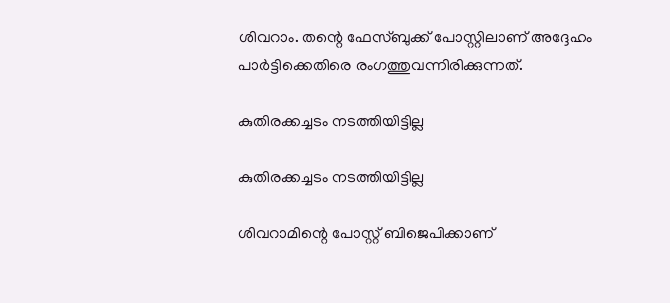ശിവറാം. തന്റെ ഫേസ്ബുക്ക് പോസ്റ്റിലാണ് അദ്ദേഹം പാര്‍ട്ടിക്കെതിരെ രംഗത്തുവന്നിരിക്കുന്നത്.

കുതിരക്കച്ചടം നടത്തിയിട്ടില്ല

കുതിരക്കച്ചടം നടത്തിയിട്ടില്ല

ശിവറാമിന്റെ പോസ്റ്റ് ബിജെപിക്കാണ്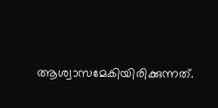ആശ്വാസമേകിയിരിക്കുന്നത്.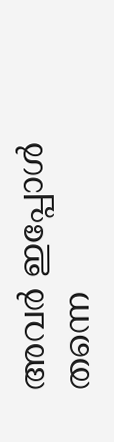അവര്‍ ഇപ്പോള്‍ തന്നെ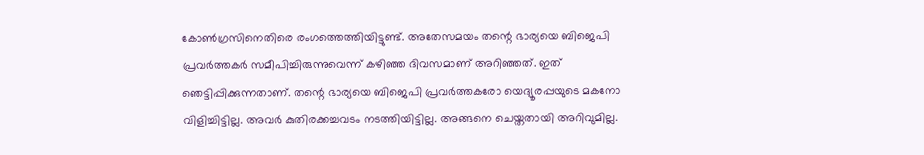കോണ്‍ഗ്രസിനെതിരെ രംഗത്തെത്തിയിട്ടുണ്ട്. അതേസമയം തന്റെ ഭാര്യയെ ബിജെപി പ്രവര്‍ത്തകര്‍ സമീപിച്ചിരുന്നുവെന്ന് കഴിഞ്ഞ ദിവസമാണ് അറിഞ്ഞത്. ഇത് ഞെട്ടിപ്പിക്കുന്നതാണ്. തന്റെ ഭാര്യയെ ബിജെപി പ്രവര്‍ത്തകരോ യെദ്യൂരപ്പയുടെ മകനോ വിളിച്ചിട്ടില്ല. അവര്‍ കുതിരക്കച്ചവടം നടത്തിയിട്ടില്ല. അങ്ങനെ ചെയ്തതായി അറിവുമില്ല.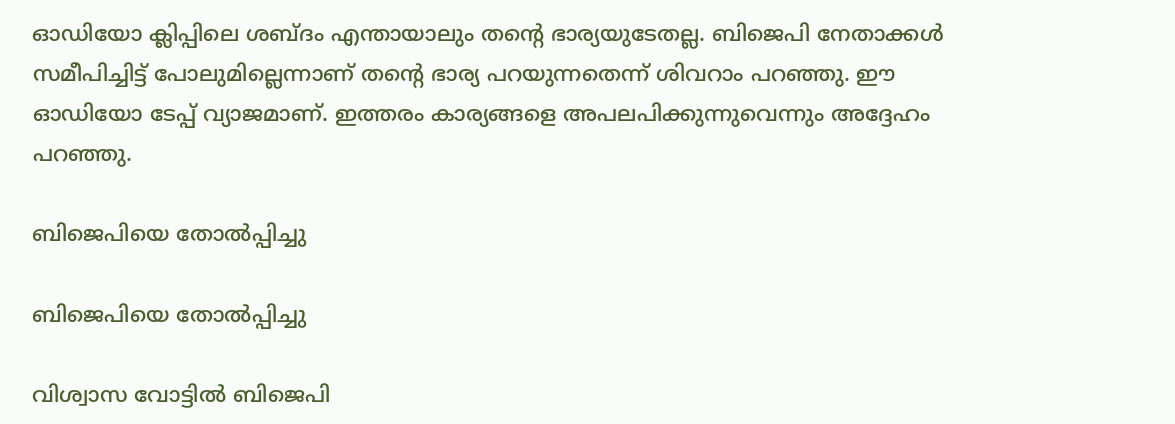ഓഡിയോ ക്ലിപ്പിലെ ശബ്ദം എന്തായാലും തന്റെ ഭാര്യയുടേതല്ല. ബിജെപി നേതാക്കള്‍ സമീപിച്ചിട്ട് പോലുമില്ലെന്നാണ് തന്റെ ഭാര്യ പറയുന്നതെന്ന് ശിവറാം പറഞ്ഞു. ഈ ഓഡിയോ ടേപ്പ് വ്യാജമാണ്. ഇത്തരം കാര്യങ്ങളെ അപലപിക്കുന്നുവെന്നും അദ്ദേഹം പറഞ്ഞു.

ബിജെപിയെ തോല്‍പ്പിച്ചു

ബിജെപിയെ തോല്‍പ്പിച്ചു

വിശ്വാസ വോട്ടില്‍ ബിജെപി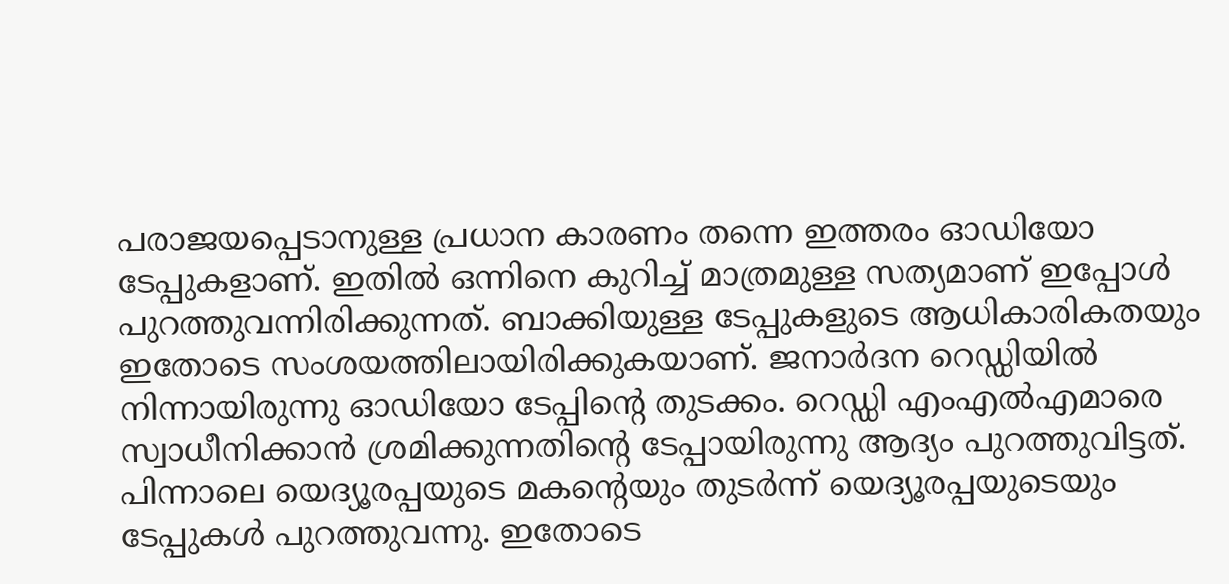പരാജയപ്പെടാനുള്ള പ്രധാന കാരണം തന്നെ ഇത്തരം ഓഡിയോ ടേപ്പുകളാണ്. ഇതില്‍ ഒന്നിനെ കുറിച്ച് മാത്രമുള്ള സത്യമാണ് ഇപ്പോള്‍ പുറത്തുവന്നിരിക്കുന്നത്. ബാക്കിയുള്ള ടേപ്പുകളുടെ ആധികാരികതയും ഇതോടെ സംശയത്തിലായിരിക്കുകയാണ്. ജനാര്‍ദന റെഡ്ഡിയില്‍ നിന്നായിരുന്നു ഓഡിയോ ടേപ്പിന്റെ തുടക്കം. റെഡ്ഡി എംഎല്‍എമാരെ സ്വാധീനിക്കാന്‍ ശ്രമിക്കുന്നതിന്റെ ടേപ്പായിരുന്നു ആദ്യം പുറത്തുവിട്ടത്. പിന്നാലെ യെദ്യൂരപ്പയുടെ മകന്റെയും തുടര്‍ന്ന് യെദ്യൂരപ്പയുടെയും ടേപ്പുകള്‍ പുറത്തുവന്നു. ഇതോടെ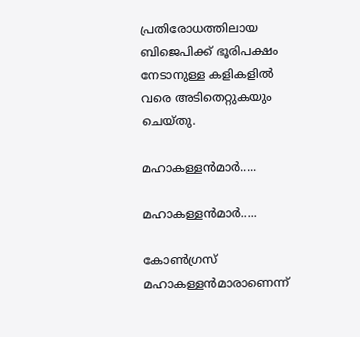പ്രതിരോധത്തിലായ ബിജെപിക്ക് ഭൂരിപക്ഷം നേടാനുള്ള കളികളില്‍ വരെ അടിതെറ്റുകയും ചെയ്തു.

മഹാകള്ളന്‍മാര്‍.....

മഹാകള്ളന്‍മാര്‍.....

കോണ്‍ഗ്രസ് മഹാകള്ളന്‍മാരാണെന്ന്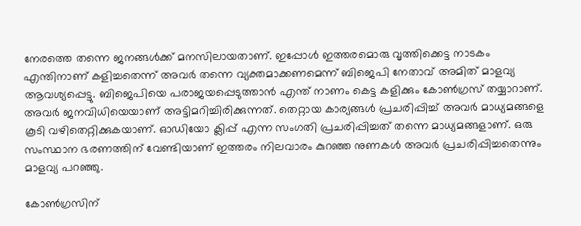നേരത്തെ തന്നെ ജനങ്ങള്‍ക്ക് മനസിലായതാണ്. ഇപ്പോള്‍ ഇത്തരമൊരു വൃത്തിക്കെട്ട നാടകം എന്തിനാണ് കളിച്ചതെന്ന് അവര്‍ തന്നെ വ്യക്തമാക്കണമെന്ന് ബിജെപി നേതാവ് അമിത് മാളവ്യ ആവശ്യപ്പെട്ടു. ബിജെപിയെ പരാജയപ്പെടുത്താന്‍ എന്ത് നാണം കെട്ട കളിക്കും കോണ്‍ഗ്രസ് തയ്യാറാണ്. അവര്‍ ജനവിധിയെയാണ് അട്ടിമറിച്ചിരിക്കുന്നത്. തെറ്റായ കാര്യങ്ങള്‍ പ്രചരിപ്പിച്ച് അവര്‍ മാധ്യമങ്ങളെ കൂടി വഴിതെറ്റിക്കുകയാണ്. ഓഡിയോ ക്ലിപ്പ് എന്ന സംഗതി പ്രചരിപ്പിച്ചത് തന്നെ മാധ്യമങ്ങളാണ്. ഒരു സംസ്ഥാന ഭരണത്തിന് വേണ്ടിയാണ് ഇത്തരം നിലവാരം കുറഞ്ഞ നുണകള്‍ അവര്‍ പ്രചരിപ്പിച്ചതെന്നും മാളവ്യ പറഞ്ഞു.

കോണ്‍ഗ്രസിന്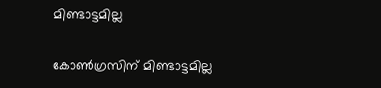മിണ്ടാട്ടമില്ല

കോണ്‍ഗ്രസിന് മിണ്ടാട്ടമില്ല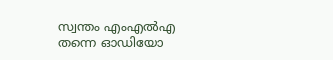സ്വന്തം എംഎല്‍എ തന്നെ ഓഡിയോ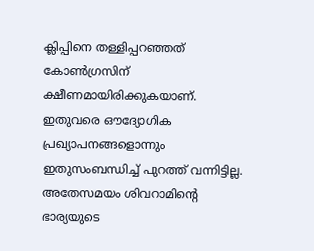ക്ലിപ്പിനെ തള്ളിപ്പറഞ്ഞത് കോണ്‍ഗ്രസിന് ക്ഷീണമായിരിക്കുകയാണ്. ഇതുവരെ ഔദ്യോഗിക പ്രഖ്യാപനങ്ങളൊന്നും ഇതുസംബന്ധിച്ച് പുറത്ത് വന്നിട്ടില്ല. അതേസമയം ശിവറാമിന്റെ ഭാര്യയുടെ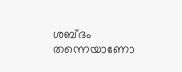ശബ്ദം തന്നെയാണോ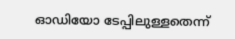ഓഡിയോ ടേപ്പിലുള്ളതെന്ന്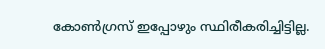കോണ്‍ഗ്രസ് ഇപ്പോഴും സ്ഥിരീകരിച്ചിട്ടില്ല.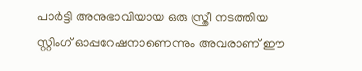പാര്‍ട്ടി അനുഭാവിയായ ഒരു സ്ത്രീ നടത്തിയ സ്റ്റിംഗ് ഓപ്പറേഷനാണെന്നും അവരാണ് ഈ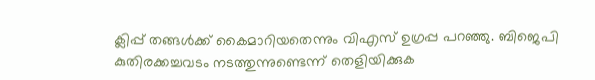ക്ലിപ്പ് തങ്ങള്‍ക്ക് കൈമാറിയതെന്നും വിഎസ് ഉഗ്രപ്പ പറഞ്ഞു. ബിജെപി കുതിരക്കച്ചവടം നടത്തുന്നുണ്ടെന്ന് തെളിയിക്കുക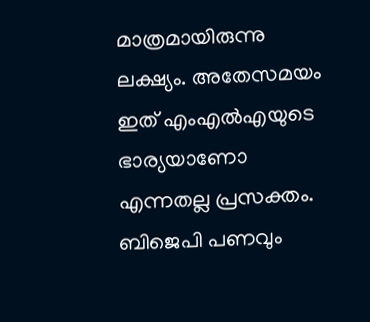മാത്രമായിരുന്നു ലക്ഷ്യം. അതേസമയം ഇത് എംഎല്‍എയുടെ ഭാര്യയാണോ എന്നതല്ല പ്രസക്തം. ബിജെപി പണവും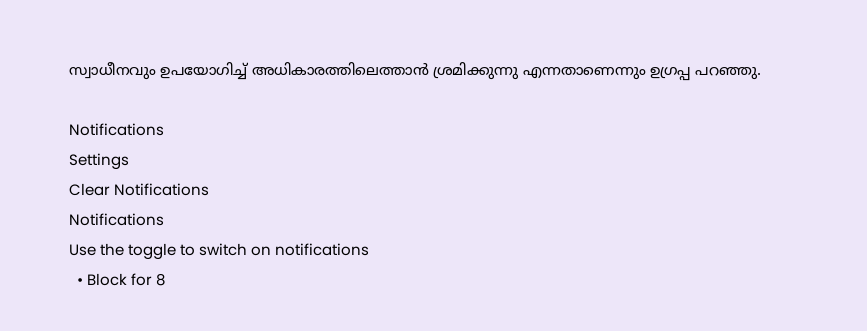സ്വാധീനവും ഉപയോഗിച്ച് അധികാരത്തിലെത്താന്‍ ശ്രമിക്കുന്നു എന്നതാണെന്നും ഉഗ്രപ്പ പറഞ്ഞു.

Notifications
Settings
Clear Notifications
Notifications
Use the toggle to switch on notifications
  • Block for 8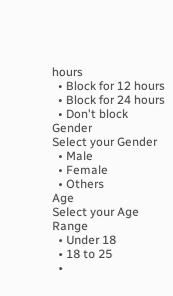hours
  • Block for 12 hours
  • Block for 24 hours
  • Don't block
Gender
Select your Gender
  • Male
  • Female
  • Others
Age
Select your Age Range
  • Under 18
  • 18 to 25
  •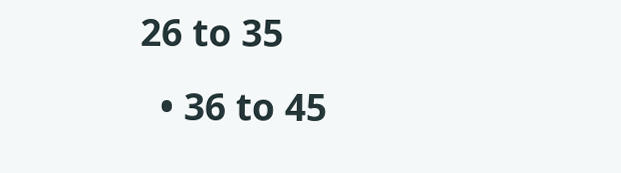26 to 35
  • 36 to 45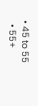• 45 to 55
  • 55+